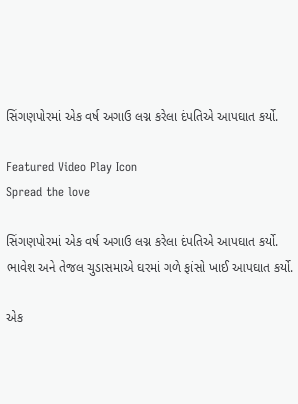સિંગણપોરમાં એક વર્ષ અગાઉ લગ્ન કરેલા દંપતિએ આપઘાત કર્યો.

Featured Video Play Icon
Spread the love

સિંગણપોરમાં એક વર્ષ અગાઉ લગ્ન કરેલા દંપતિએ આપઘાત કર્યો.
ભાવેશ અને તેજલ ચુડાસમાએ ઘરમાં ગળે ફાંસો ખાઈ આપઘાત કર્યો.

એક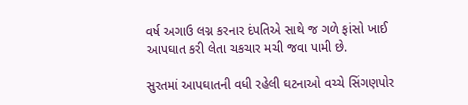વર્ષ અગાઉ લગ્ન કરનાર દંપતિએ સાથે જ ગળે ફાંસો ખાઈ આપઘાત કરી લેતા ચકચાર મચી જવા પામી છે.

સુરતમાં આપઘાતની વધી રહેલી ઘટનાઓ વચ્ચે સિંગણપોર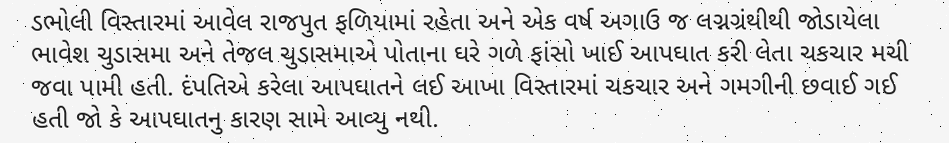ડભોલી વિસ્તારમાં આવેલ રાજપુત ફળિયામાં રહેતા અને એક વર્ષ અગાઉ જ લગ્નગ્રંથીથી જોડાયેલા ભાવેશ ચુડાસમા અને તેજલ ચુડાસમાએ પોતાના ઘરે ગળે ફાંસો ખાઈ આપઘાત કરી લેતા ચકચાર મચી જવા પામી હતી. દંપતિએ કરેલા આપઘાતને લઈ આખા વિસ્તારમાં ચકચાર અને ગમગીની છવાઈ ગઈ હતી જો કે આપઘાતનુ કારણ સામે આવ્યુ નથી.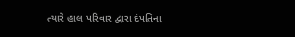ત્યારે હાલ પરિવાર દ્વારા દંપતિના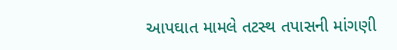આપઘાત મામલે તટસ્થ તપાસની માંગણી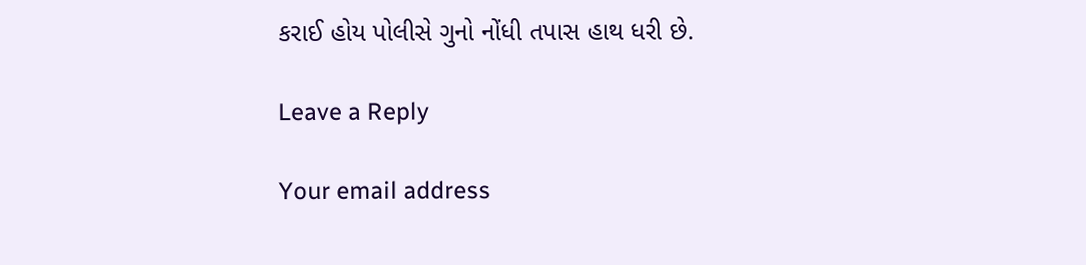કરાઈ હોય પોલીસે ગુનો નોંધી તપાસ હાથ ધરી છે.

Leave a Reply

Your email address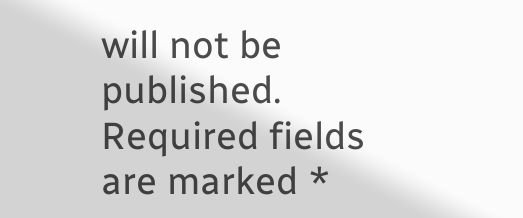will not be published. Required fields are marked *